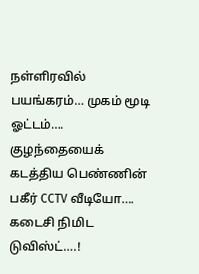நள்ளிரவில் பயங்கரம்… முகம் மூடி ஓட்டம்…. குழந்தையைக் கடத்திய பெண்ணின் பகீர் CCTV வீடியோ…. கடைசி நிமிட டுவிஸ்ட்….!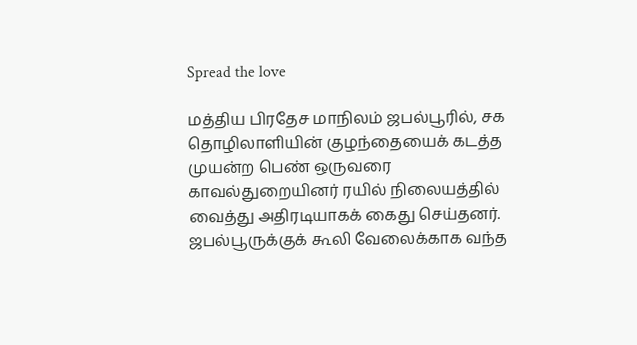Spread the love

மத்திய பிரதேச மாநிலம் ஜபல்பூரில், சக தொழிலாளியின் குழந்தையைக் கடத்த முயன்ற பெண் ஒருவரை காவல்துறையினர் ரயில் நிலையத்தில் வைத்து அதிரடியாகக் கைது செய்தனர். ஜபல்பூருக்குக் கூலி வேலைக்காக வந்த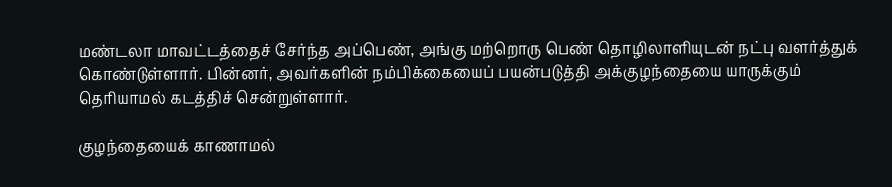மண்டலா மாவட்டத்தைச் சேர்ந்த அப்பெண், அங்கு மற்றொரு பெண் தொழிலாளியுடன் நட்பு வளர்த்துக் கொண்டுள்ளார். பின்னர், அவர்களின் நம்பிக்கையைப் பயன்படுத்தி அக்குழந்தையை யாருக்கும் தெரியாமல் கடத்திச் சென்றுள்ளார்.

குழந்தையைக் காணாமல்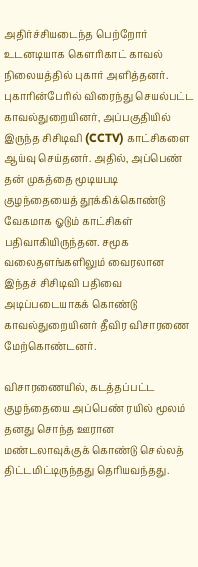அதிர்ச்சியடைந்த பெற்றோர் உடனடியாக கௌரிகாட் காவல் நிலையத்தில் புகார் அளித்தனர். புகாரின்பேரில் விரைந்து செயல்பட்ட காவல்துறையினர், அப்பகுதியில் இருந்த சிசிடிவி (CCTV) காட்சிகளை ஆய்வு செய்தனர். அதில், அப்பெண் தன் முகத்தை மூடியபடி குழந்தையைத் தூக்கிக்கொண்டு வேகமாக ஓடும் காட்சிகள் பதிவாகியிருந்தன. சமூக வலைதளங்களிலும் வைரலான இந்தச் சிசிடிவி பதிவை அடிப்படையாகக் கொண்டு காவல்துறையினர் தீவிர விசாரணை மேற்கொண்டனர்.

விசாரணையில், கடத்தப்பட்ட குழந்தையை அப்பெண் ரயில் மூலம் தனது சொந்த ஊரான மண்டலாவுக்குக் கொண்டு செல்லத் திட்டமிட்டிருந்தது தெரியவந்தது.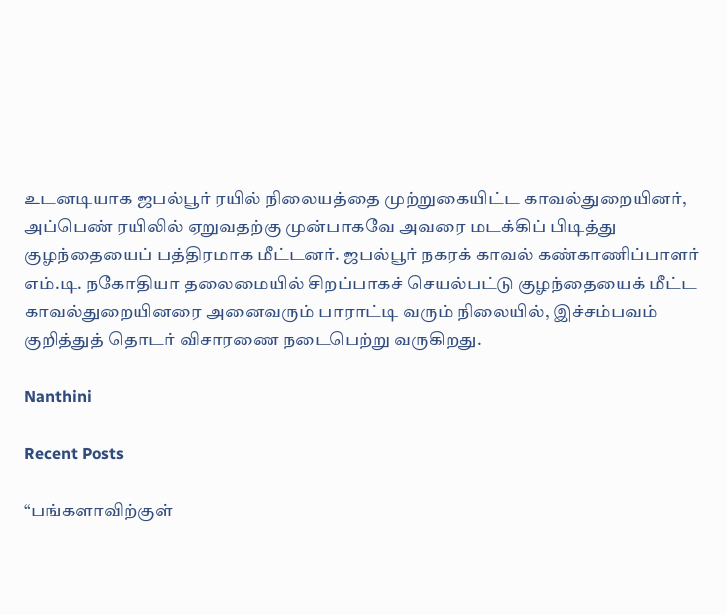உடனடியாக ஜபல்பூர் ரயில் நிலையத்தை முற்றுகையிட்ட காவல்துறையினர், அப்பெண் ரயிலில் ஏறுவதற்கு முன்பாகவே அவரை மடக்கிப் பிடித்து குழந்தையைப் பத்திரமாக மீட்டனர். ஜபல்பூர் நகரக் காவல் கண்காணிப்பாளர் எம்.டி. நகோதியா தலைமையில் சிறப்பாகச் செயல்பட்டு குழந்தையைக் மீட்ட காவல்துறையினரை அனைவரும் பாராட்டி வரும் நிலையில், இச்சம்பவம் குறித்துத் தொடர் விசாரணை நடைபெற்று வருகிறது.

Nanthini

Recent Posts

“பங்களாவிற்குள்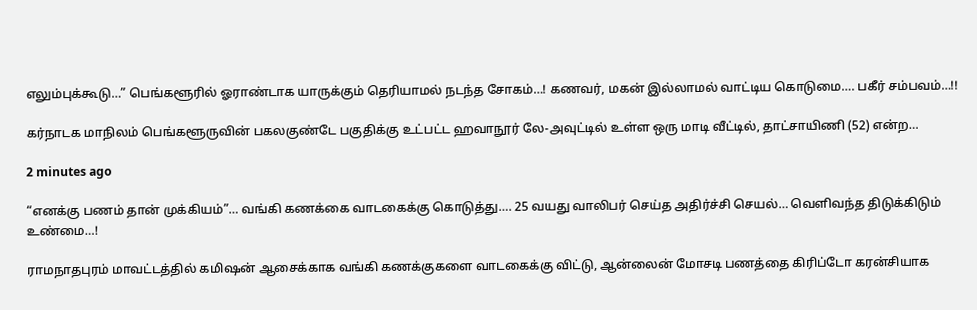எலும்புக்கூடு…” பெங்களூரில் ஓராண்டாக யாருக்கும் தெரியாமல் நடந்த சோகம்…! கணவர், மகன் இல்லாமல் வாட்டிய கொடுமை…. பகீர் சம்பவம்…!!

கர்நாடக மாநிலம் பெங்களூருவின் பகலகுண்டே பகுதிக்கு உட்பட்ட ஹவாநூர் லே-அவுட்டில் உள்ள ஒரு மாடி வீட்டில், தாட்சாயிணி (52) என்ற…

2 minutes ago

“எனக்கு பணம் தான் முக்கியம்”… வங்கி கணக்கை வாடகைக்கு கொடுத்து…. 25 வயது வாலிபர் செய்த அதிர்ச்சி செயல்… வெளிவந்த திடுக்கிடும் உண்மை…!

ராமநாதபுரம் மாவட்டத்தில் கமிஷன் ஆசைக்காக வங்கி கணக்குகளை வாடகைக்கு விட்டு, ஆன்லைன் மோசடி பணத்தை கிரிப்டோ கரன்சியாக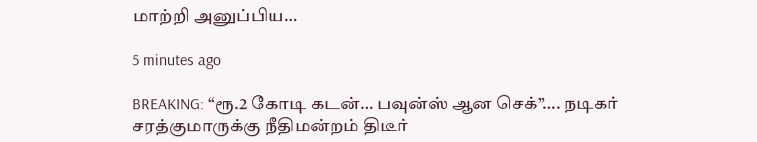மாற்றி அனுப்பிய…

5 minutes ago

BREAKING: “ரூ.2 கோடி கடன்… பவுன்ஸ் ஆன செக்”…. நடிகர் சரத்குமாருக்கு நீதிமன்றம் திடீர்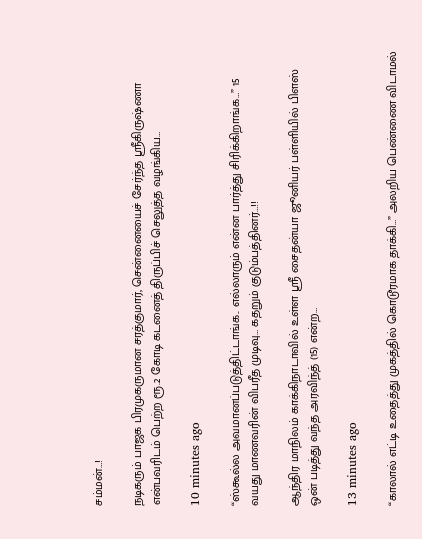சம்மன்…!

நடிகரும் பாஜக பிரமுகருமான சரத்குமார், சென்னையைச் சேர்ந்த ஸ்ரீகிருஷ்ணா என்பவரிடம் பெற்ற ரூ.2 கோடி கடனைத் திருப்பிச் செலுத்த வழங்கிய…

10 minutes ago

“ஸ்கூல்ல அவமானப்படுத்திட்டாங்க.. எல்லாரும் என்ன பார்த்து சிரிக்கிறாங்க…” 15 வயது மாணவரின் விபரீத முடிவு… கதறும் குடும்பத்தினர்…!!

ஆந்திர மாநிலம் காக்கிநாடாவில் உள்ள ஸ்ரீ சைதன்யா ஜூனியர் பள்ளியில் பிளஸ் ஒன் படித்து வந்த அரவிந்த் (15) என்ற…

13 minutes ago

“காலால் எட்டி உதைத்து முகத்தில் கொடூரமாக தாக்கி…” அலறிய பெண்ணை விடாமல்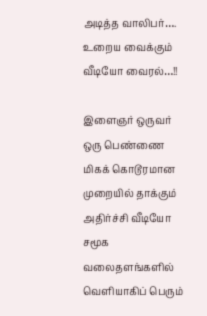அடித்த வாலிபர்…. உறைய வைக்கும் வீடியோ வைரல்…!!

இளைஞர் ஒருவர் ஒரு பெண்ணை மிகக் கொடூரமான முறையில் தாக்கும் அதிர்ச்சி வீடியோ சமூக வலைதளங்களில் வெளியாகிப் பெரும்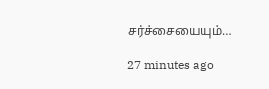சர்ச்சையையும்…

27 minutes ago